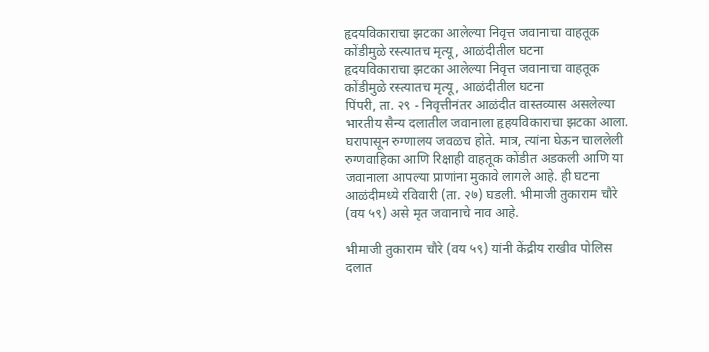हृदयविकाराचा झटका आलेल्या निवृत्त जवानाचा वाहतूक कोंडीमुळे रस्त्यातच मृत्यू, आळंदीतील घटना
हृदयविकाराचा झटका आलेल्या निवृत्त जवानाचा वाहतूक कोंडीमुळे रस्त्यातच मृत्यू, आळंदीतील घटना
पिंपरी, ता. २९ - निवृत्तीनंतर आळंदीत वास्तव्यास असलेल्या भारतीय सैन्य दलातील जवानाला हृहयविकाराचा झटका आला. घरापासून रुग्णालय जवळच होते. मात्र, त्यांना घेऊन चाललेली रुग्णवाहिका आणि रिक्षाही वाहतूक कोंडीत अडकली आणि या जवानाला आपल्या प्राणांना मुकावे लागले आहे. ही घटना आळंदीमध्ये रविवारी (ता. २७) घडली. भीमाजी तुकाराम चौरे (वय ५९) असे मृत जवानाचे नाव आहे.

भीमाजी तुकाराम चौरे (वय ५९) यांनी केंद्रीय राखीव पोलिस दलात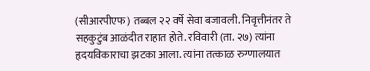(सीआरपीएफ) तब्बल २२ वर्षे सेवा बजावली. निवृत्तीनंतर ते सहकुटुंब आळंदीत राहात होते. रविवारी (ता. २७) त्यांना हृदयविकाराचा झटका आला. त्यांना तत्काळ रुग्णालयात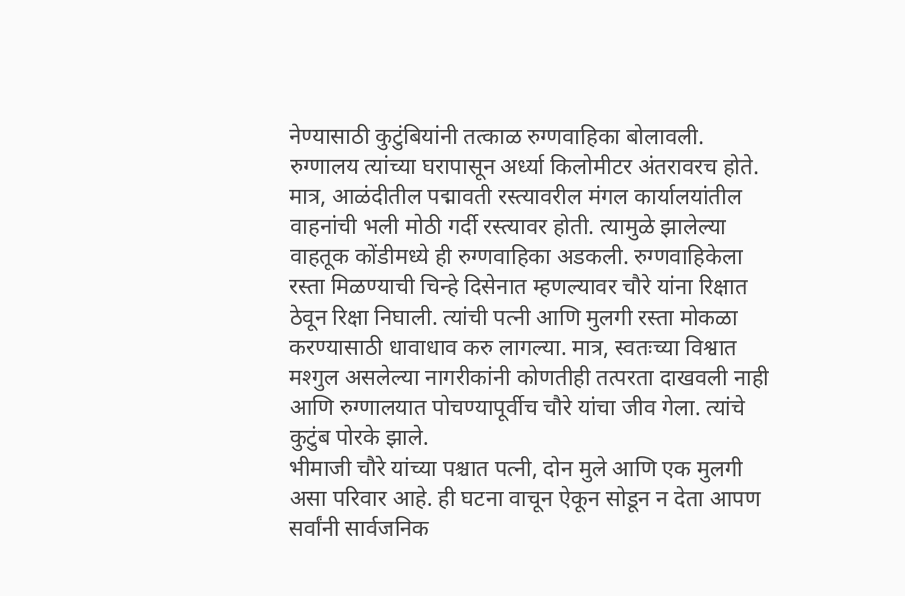नेण्यासाठी कुटुंबियांनी तत्काळ रुग्णवाहिका बोलावली. रुग्णालय त्यांच्या घरापासून अर्ध्या किलोमीटर अंतरावरच होते. मात्र, आळंदीतील पद्मावती रस्त्यावरील मंगल कार्यालयांतील वाहनांची भली मोठी गर्दी रस्त्यावर होती. त्यामुळे झालेल्या वाहतूक कोंडीमध्ये ही रुग्णवाहिका अडकली. रुग्णवाहिकेला रस्ता मिळण्याची चिन्हे दिसेनात म्हणल्यावर चौरे यांना रिक्षात ठेवून रिक्षा निघाली. त्यांची पत्नी आणि मुलगी रस्ता मोकळा करण्यासाठी धावाधाव करु लागल्या. मात्र, स्वतःच्या विश्वात मश्गुल असलेल्या नागरीकांनी कोणतीही तत्परता दाखवली नाही आणि रुग्णालयात पोचण्यापूर्वीच चौरे यांचा जीव गेला. त्यांचे कुटुंब पोरके झाले.
भीमाजी चौरे यांच्या पश्चात पत्नी, दोन मुले आणि एक मुलगी असा परिवार आहे. ही घटना वाचून ऐकून सोडून न देता आपण सर्वांनी सार्वजनिक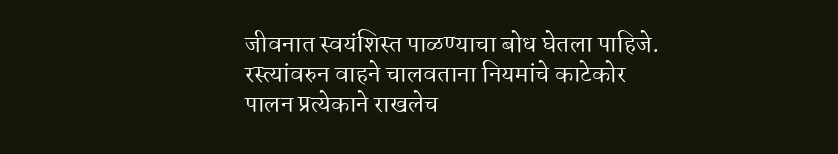जीवनात स्वयंशिस्त पाळण्याचा बोध घेतला पाहिजे. रस्त्यांवरुन वाहने चालवताना नियमांचे काटेकोर पालन प्रत्येकाने राखलेच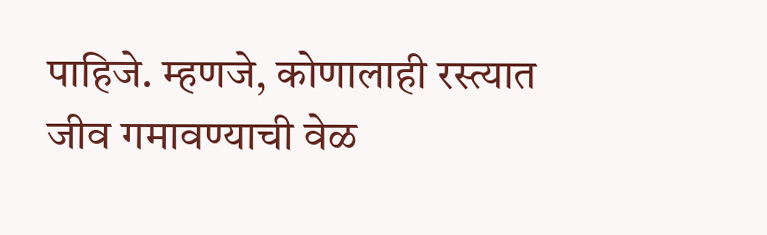पाहिजे. म्हणजे, कोणालाही रस्त्यात जीव गमावण्याची वेळ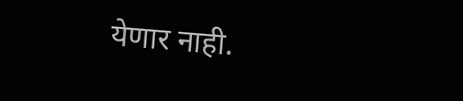येणार नाही.